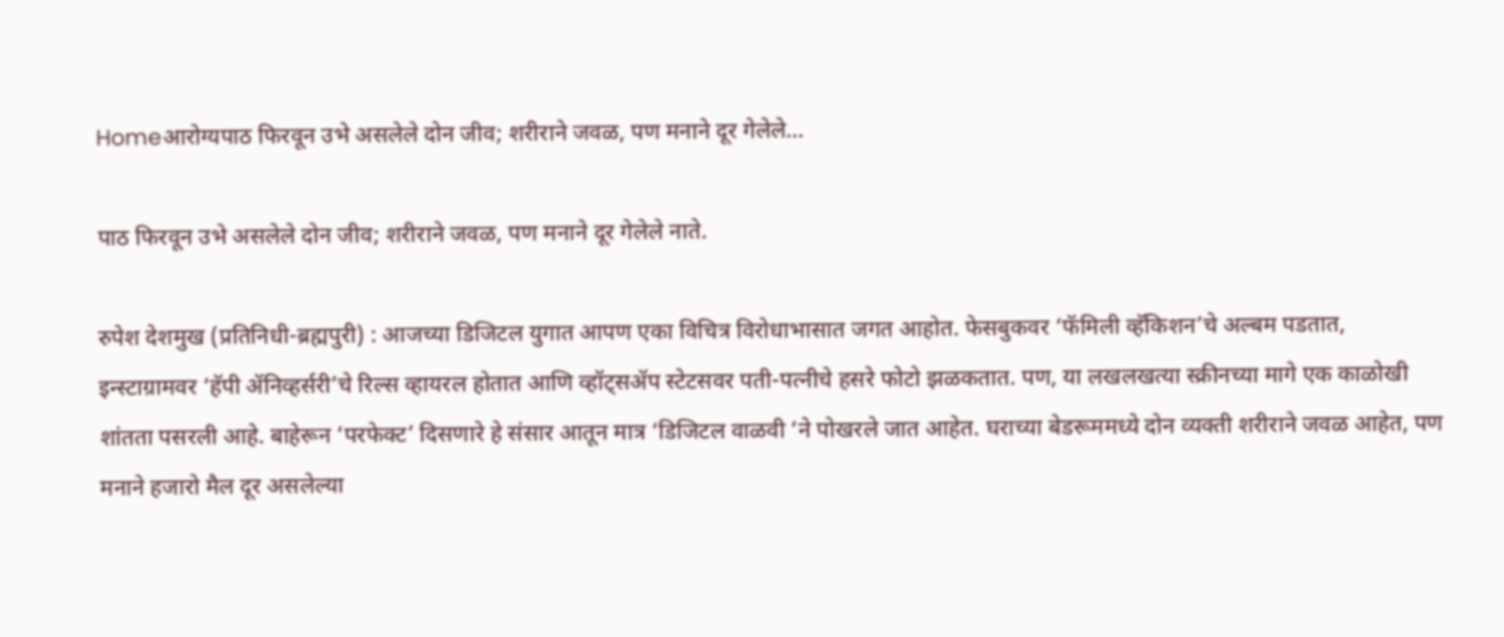Homeआरोग्यपाठ फिरवून उभे असलेले दोन जीव; शरीराने जवळ, पण मनाने दूर गेलेले...

पाठ फिरवून उभे असलेले दोन जीव; शरीराने जवळ, पण मनाने दूर गेलेले नाते.

रुपेश देशमुख (प्रतिनिधी-ब्रह्मपुरी) : आजच्या डिजिटल युगात आपण एका विचित्र विरोधाभासात जगत आहोत. फेसबुकवर ‘फॅमिली व्हॅकिशन’चे अल्बम पडतात, इन्स्टाग्रामवर ‘हॅपी ॲनिव्हर्सरी’चे रिल्स व्हायरल होतात आणि व्हॉट्सॲप स्टेटसवर पती-पत्नीचे हसरे फोटो झळकतात. पण, या लखलखत्या स्क्रीनच्या मागे एक काळोखी शांतता पसरली आहे. बाहेरून ‘परफेक्ट’ दिसणारे हे संसार आतून मात्र ‘डिजिटल वाळवी ‘ने पोखरले जात आहेत. घराच्या बेडरूममध्ये दोन व्यक्ती शरीराने जवळ आहेत, पण मनाने हजारो मैल दूर असलेल्या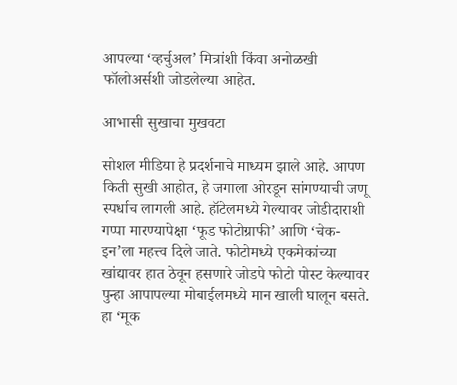आपल्या ‘व्हर्चुअल’ मित्रांशी किंवा अनोळखी फॉलोअर्सशी जोडलेल्या आहेत.

आभासी सुखाचा मुखवटा

सोशल मीडिया हे प्रदर्शनाचे माध्यम झाले आहे. आपण किती सुखी आहोत, हे जगाला ओरडून सांगण्याची जणू स्पर्धाच लागली आहे. हॉटेलमध्ये गेल्यावर जोडीदाराशी गप्पा मारण्यापेक्षा ‘फूड फोटोग्राफी’ आणि ‘चेक-इन’ला महत्त्व दिले जाते. फोटोमध्ये एकमेकांच्या खांद्यावर हात ठेवून हसणारे जोडपे फोटो पोस्ट केल्यावर पुन्हा आपापल्या मोबाईलमध्ये मान खाली घालून बसते. हा ‘मूक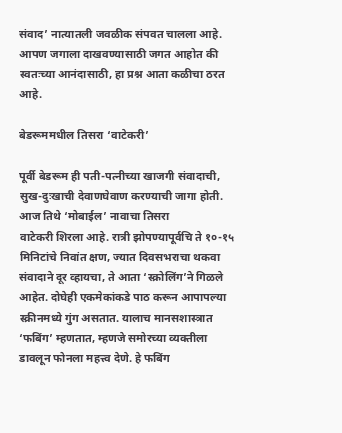संवाद’ नात्यातली जवळीक संपवत चालला आहे. आपण जगाला दाखवण्यासाठी जगत आहोत की स्वतःच्या आनंदासाठी, हा प्रश्न आता कळीचा ठरत आहे.

बेडरूममधील तिसरा ‘वाटेकरी’

पूर्वी बेडरूम ही पती-पत्नीच्या खाजगी संवादाची, सुख-दुःखाची देवाणघेवाण करण्याची जागा होती. आज तिथे ‘मोबाईल’ नावाचा तिसरा
वाटेकरी शिरला आहे. रात्री झोपण्यापूर्वचि ते १०-१५ मिनिटांचे निवांत क्षण, ज्यात दिवसभराचा थकवा संवादाने दूर व्हायचा, ते आता ‘स्क्रोलिंग’ने गिळले आहेत. दोघेही एकमेकांकडे पाठ करून आपापल्या स्क्रीनमध्ये गुंग असतात. यालाच मानसशास्त्रात ‘फबिंग’ म्हणतात, म्हणजे समोरच्या व्यक्तीला डावलून फोनला महत्त्व देणे. हे फबिंग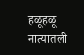हळूहळू नात्यातली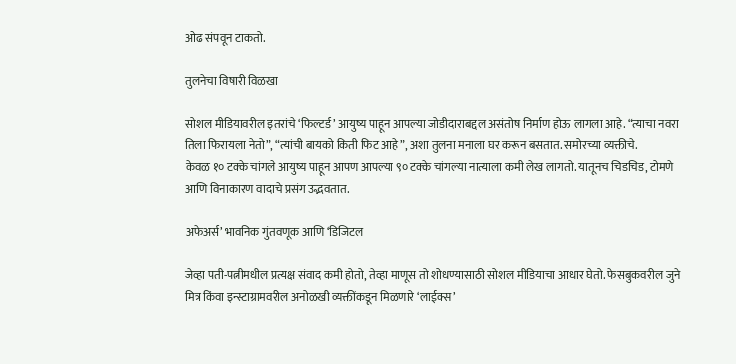ओढ संपवून टाकतो.

तुलनेचा विषारी विळखा

सोशल मीडियावरील इतरांचे ‘फिल्टर्ड’ आयुष्य पाहून आपल्या जोडीदाराबद्दल असंतोष निर्माण होऊ लागला आहे. “त्याचा नवरा तिला फिरायला नेतो”, “त्यांची बायको किती फिट आहे”, अशा तुलना मनाला घर करून बसतात. समोरच्या व्यक्तीचे.
केवळ १० टक्के चांगले आयुष्य पाहून आपण आपल्या ९० टक्के चांगल्या नात्याला कमी लेख लागतो. यातूनच चिडचिड, टोमणे आणि विनाकारण वादाचे प्रसंग उद्भवतात.

अफेअर्स’ भावनिक गुंतवणूक आणि ‘डिजिटल

जेव्हा पती-पत्नीमधील प्रत्यक्ष संवाद कमी होतो, तेव्हा माणूस तो शोधण्यासाठी सोशल मीडियाचा आधार घेतो. फेसबुकवरील जुने मित्र किंवा इन्स्टाग्रामवरील अनोळखी व्यक्तींकडून मिळणारे ‘लाईक्स’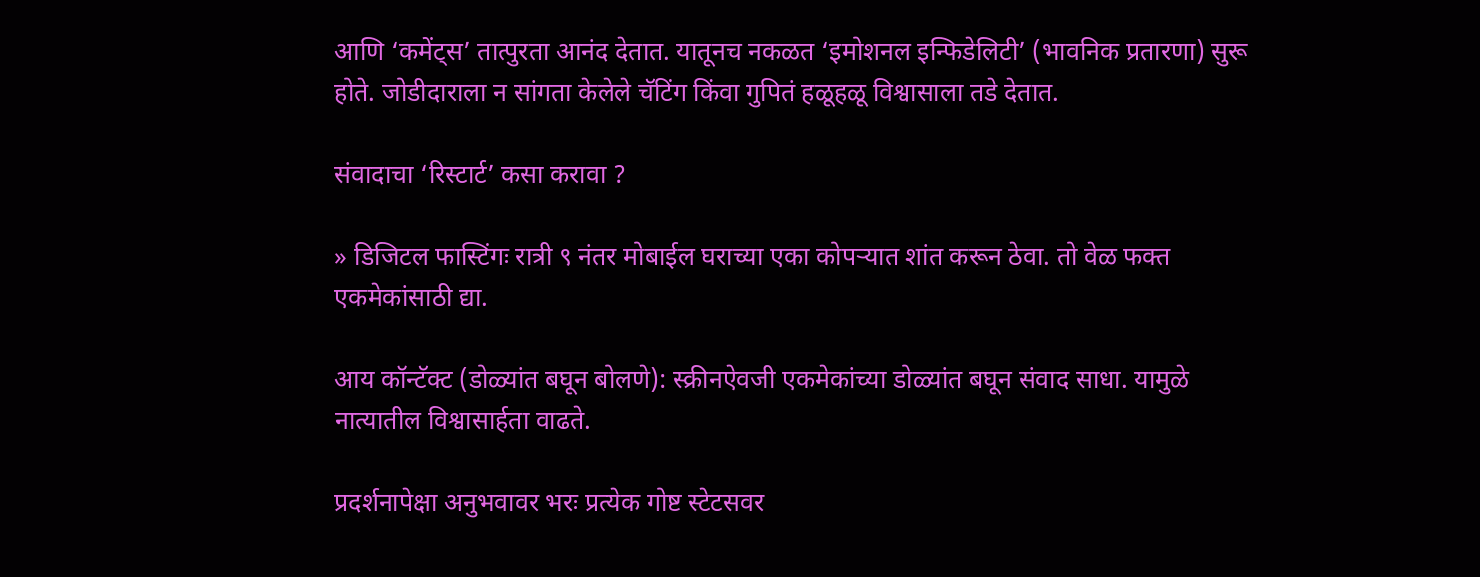आणि ‘कमेंट्स’ तात्पुरता आनंद देतात. यातूनच नकळत ‘इमोशनल इन्फिडेलिटी’ (भावनिक प्रतारणा) सुरू होते. जोडीदाराला न सांगता केलेले चॅटिंग किंवा गुपितं हळूहळू विश्वासाला तडे देतात.

संवादाचा ‘रिस्टार्ट’ कसा करावा ?

» डिजिटल फास्टिंगः रात्री ९ नंतर मोबाईल घराच्या एका कोपऱ्यात शांत करून ठेवा. तो वेळ फक्त एकमेकांसाठी द्या.

आय कॉन्टॅक्ट (डोळ्यांत बघून बोलणे): स्क्रीनऐवजी एकमेकांच्या डोळ्यांत बघून संवाद साधा. यामुळे नात्यातील विश्वासार्हता वाढते.

प्रदर्शनापेक्षा अनुभवावर भरः प्रत्येक गोष्ट स्टेटसवर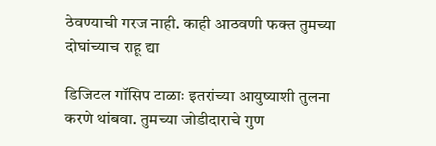ठेवण्याची गरज नाही. काही आठवणी फक्त तुमच्या दोघांच्याच राहू द्या

डिजिटल गॉसिप टाळाः इतरांच्या आयुष्याशी तुलना करणे थांबवा. तुमच्या जोडीदाराचे गुण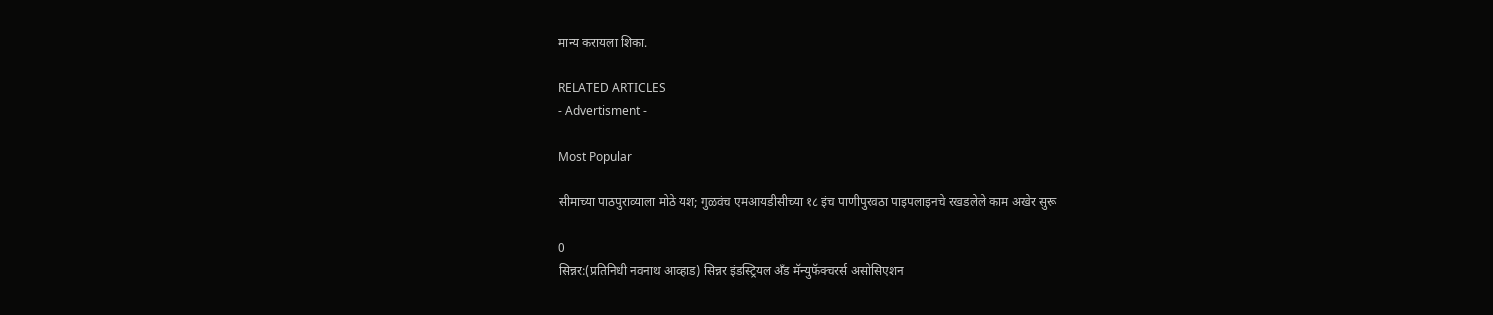मान्य करायला शिका.

RELATED ARTICLES
- Advertisment -

Most Popular

सीमाच्या पाठपुराव्याला मोठे यश; गुळवंच एमआयडीसीच्या १८ इंच पाणीपुरवठा पाइपलाइनचे रखडलेले काम अखेर सुरू

0
सिन्नर:(प्रतिनिधी नवनाथ आव्हाड) सिन्नर इंडस्ट्रियल अँड मॅन्युफॅक्चरर्स असोसिएशन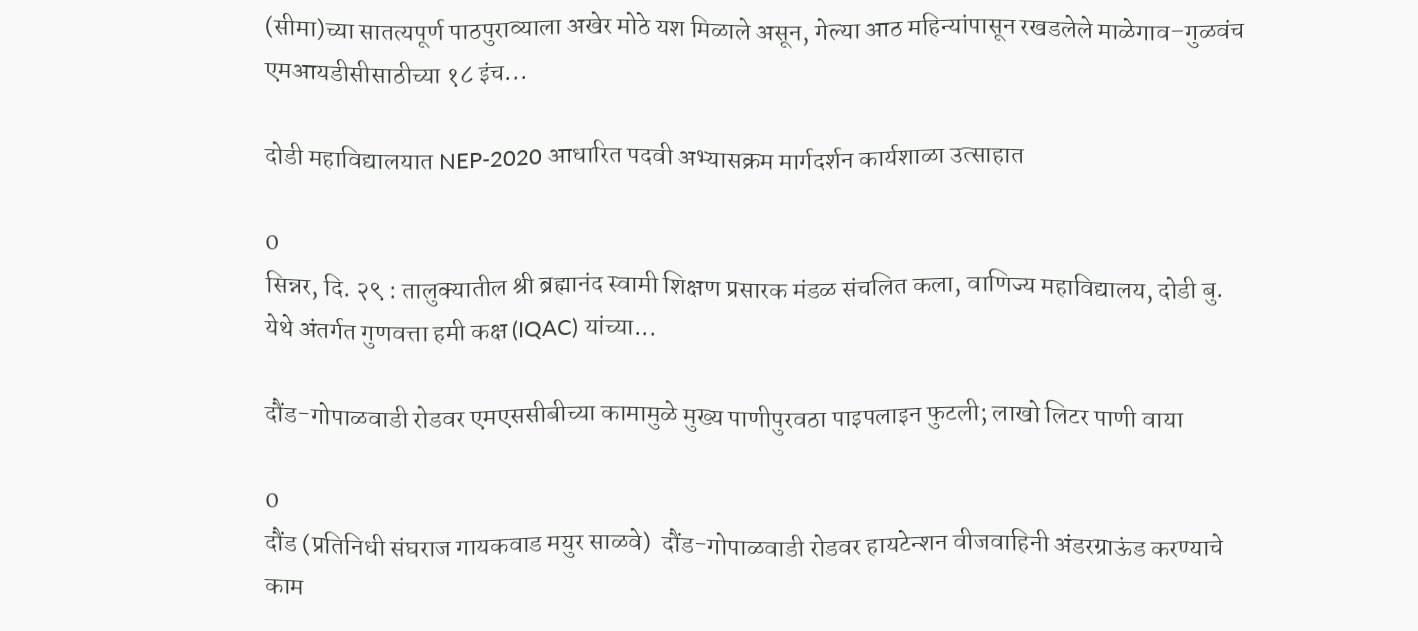(सीमा)च्या सातत्यपूर्ण पाठपुराव्याला अखेर मोठे यश मिळाले असून, गेल्या आठ महिन्यांपासून रखडलेले माळेगाव–गुळवंच एमआयडीसीसाठीच्या १८ इंच...

दोडी महाविद्यालयात NEP-2020 आधारित पदवी अभ्यासक्रम मार्गदर्शन कार्यशाळा उत्साहात

0
सिन्नर, दि. २९ : तालुक्यातील श्री ब्रह्मानंद स्वामी शिक्षण प्रसारक मंडळ संचलित कला, वाणिज्य महाविद्यालय, दोडी बु. येथे अंतर्गत गुणवत्ता हमी कक्ष (IQAC) यांच्या...

दौंड-गोपाळवाडी रोडवर एमएससीबीच्या कामामुळे मुख्य पाणीपुरवठा पाइपलाइन फुटली; लाखो लिटर पाणी वाया

0
दौंड (प्रतिनिधी संघराज गायकवाड मयुर साळवे)  दौंड-गोपाळवाडी रोडवर हायटेन्शन वीजवाहिनी अंडरग्राऊंड करण्याचे काम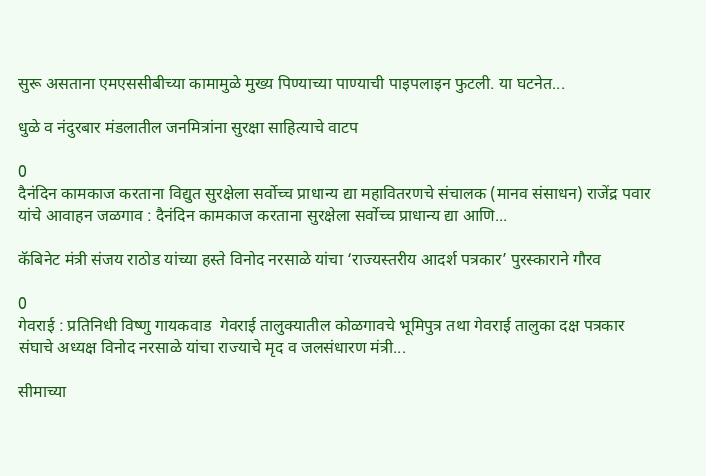सुरू असताना एमएससीबीच्या कामामुळे मुख्य पिण्याच्या पाण्याची पाइपलाइन फुटली. या घटनेत...

धुळे व नंदुरबार मंडलातील जनमित्रांना सुरक्षा साहित्याचे वाटप

0
दैनंदिन कामकाज करताना विद्युत सुरक्षेला सर्वोच्च प्राधान्य द्या महावितरणचे संचालक (मानव संसाधन) राजेंद्र पवार यांचे आवाहन जळगाव : दैनंदिन कामकाज करताना सुरक्षेला सर्वोच्च प्राधान्य द्या आणि...

कॅबिनेट मंत्री संजय राठोड यांच्या हस्ते विनोद नरसाळे यांचा ‘राज्यस्तरीय आदर्श पत्रकार’ पुरस्काराने गौरव

0
गेवराई : प्रतिनिधी विष्णु गायकवाड  गेवराई तालुक्यातील कोळगावचे भूमिपुत्र तथा गेवराई तालुका दक्ष पत्रकार संघाचे अध्यक्ष विनोद नरसाळे यांचा राज्याचे मृद व जलसंधारण मंत्री...

सीमाच्या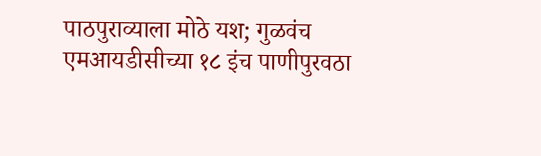पाठपुराव्याला मोठे यश; गुळवंच एमआयडीसीच्या १८ इंच पाणीपुरवठा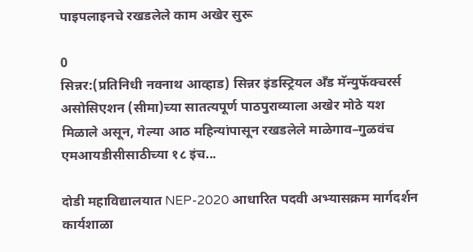पाइपलाइनचे रखडलेले काम अखेर सुरू

0
सिन्नर:(प्रतिनिधी नवनाथ आव्हाड) सिन्नर इंडस्ट्रियल अँड मॅन्युफॅक्चरर्स असोसिएशन (सीमा)च्या सातत्यपूर्ण पाठपुराव्याला अखेर मोठे यश मिळाले असून, गेल्या आठ महिन्यांपासून रखडलेले माळेगाव–गुळवंच एमआयडीसीसाठीच्या १८ इंच...

दोडी महाविद्यालयात NEP-2020 आधारित पदवी अभ्यासक्रम मार्गदर्शन कार्यशाळा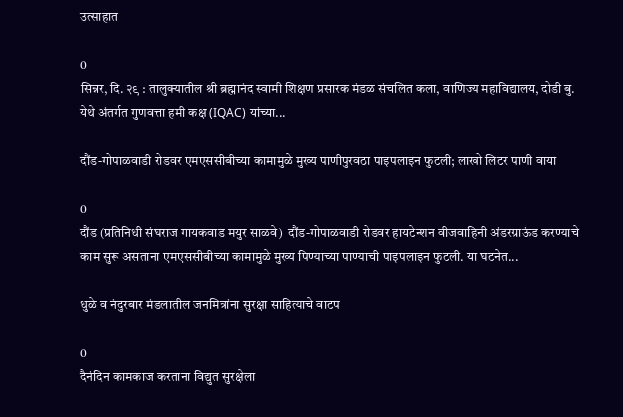उत्साहात

0
सिन्नर, दि. २९ : तालुक्यातील श्री ब्रह्मानंद स्वामी शिक्षण प्रसारक मंडळ संचलित कला, वाणिज्य महाविद्यालय, दोडी बु. येथे अंतर्गत गुणवत्ता हमी कक्ष (IQAC) यांच्या...

दौंड-गोपाळवाडी रोडवर एमएससीबीच्या कामामुळे मुख्य पाणीपुरवठा पाइपलाइन फुटली; लाखो लिटर पाणी वाया

0
दौंड (प्रतिनिधी संघराज गायकवाड मयुर साळवे)  दौंड-गोपाळवाडी रोडवर हायटेन्शन वीजवाहिनी अंडरग्राऊंड करण्याचे काम सुरू असताना एमएससीबीच्या कामामुळे मुख्य पिण्याच्या पाण्याची पाइपलाइन फुटली. या घटनेत...

धुळे व नंदुरबार मंडलातील जनमित्रांना सुरक्षा साहित्याचे वाटप

0
दैनंदिन कामकाज करताना विद्युत सुरक्षेला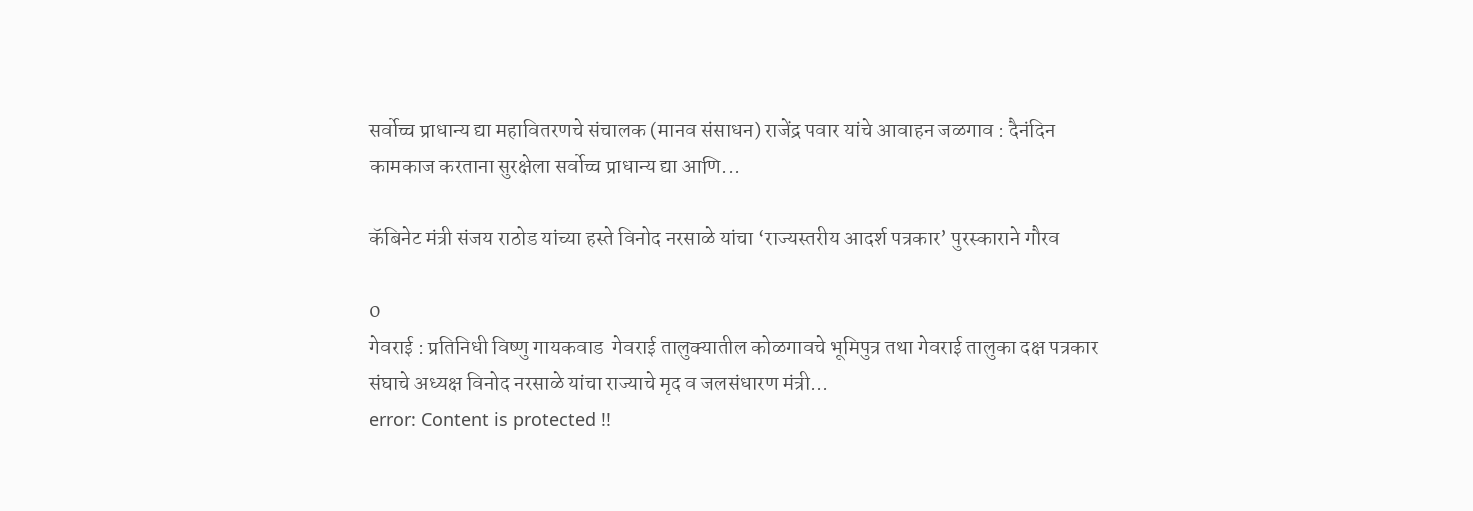सर्वोच्च प्राधान्य द्या महावितरणचे संचालक (मानव संसाधन) राजेंद्र पवार यांचे आवाहन जळगाव : दैनंदिन कामकाज करताना सुरक्षेला सर्वोच्च प्राधान्य द्या आणि...

कॅबिनेट मंत्री संजय राठोड यांच्या हस्ते विनोद नरसाळे यांचा ‘राज्यस्तरीय आदर्श पत्रकार’ पुरस्काराने गौरव

0
गेवराई : प्रतिनिधी विष्णु गायकवाड  गेवराई तालुक्यातील कोळगावचे भूमिपुत्र तथा गेवराई तालुका दक्ष पत्रकार संघाचे अध्यक्ष विनोद नरसाळे यांचा राज्याचे मृद व जलसंधारण मंत्री...
error: Content is protected !!